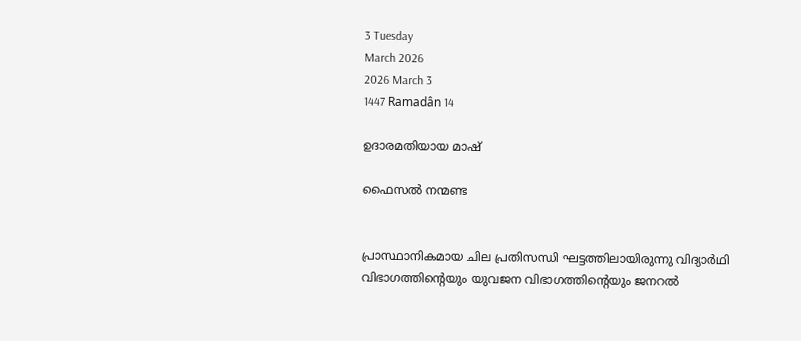3 Tuesday
March 2026
2026 March 3
1447 Ramadân 14

ഉദാരമതിയായ മാഷ്

ഫൈസല്‍ നന്മണ്ട


പ്രാസ്ഥാനികമായ ചില പ്രതിസന്ധി ഘട്ടത്തിലായിരുന്നു വിദ്യാര്‍ഥി വിഭാഗത്തിന്റെയും യുവജന വിഭാഗത്തിന്റെയും ജനറല്‍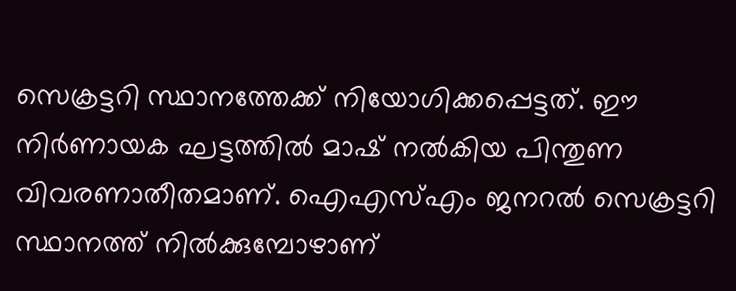സെക്രട്ടറി സ്ഥാനത്തേക്ക് നിയോഗിക്കപ്പെട്ടത്. ഈ നിര്‍ണായക ഘട്ടത്തില്‍ മാഷ് നല്‍കിയ പിന്തുണ വിവരണാതീതമാണ്. ഐഎസ്എം ജനറല്‍ സെക്രട്ടറി സ്ഥാനത്ത് നില്‍ക്കുമ്പോഴാണ്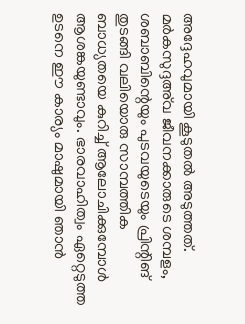അദ്ദേഹവുമായി കൂടുതല്‍ അടുത്തത്. മര്‍കസുദ്ദഅ്‌വ ജീവനക്കാരുടെ ശമ്പളം, ശബാബിന്റെയും പുടവയുടെയും പ്രിന്റിങ് തുടങ്ങി വലിയൊരു സാമ്പത്തിക ബാധ്യതയെ കുറിച്ച് ആലോചിക്കുമ്പോള്‍ ആശങ്കയുണ്ടാവും. ഭാരവാഹിത്വം ഏറ്റെടുത്ത ഉടനെ ഈ കാര്യം മാഷുമായി ഞാന്‍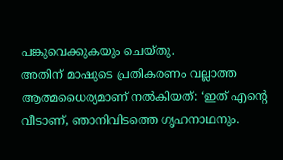പങ്കുവെക്കുകയും ചെയ്തു.
അതിന് മാഷുടെ പ്രതികരണം വല്ലാത്ത ആത്മധൈര്യമാണ് നല്‍കിയത്: ‘ഇത് എന്റെ വീടാണ്, ഞാനിവിടത്തെ ഗൃഹനാഥനും.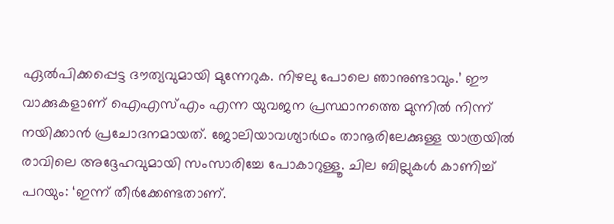ഏല്‍പിക്കപ്പെട്ട ദൗത്യവുമായി മുന്നേറുക. നിഴലു പോലെ ഞാനുണ്ടാവും.’ ഈ വാക്കുകളാണ് ഐഎസ്എം എന്ന യുവജന പ്രസ്ഥാനത്തെ മുന്നില്‍ നിന്ന് നയിക്കാന്‍ പ്രചോദനമായത്. ജോലിയാവശ്യാര്‍ഥം താനൂരിലേക്കുള്ള യാത്രയില്‍ രാവിലെ അദ്ദേഹവുമായി സംസാരിച്ചേ പോകാറുള്ളൂ. ചില ബില്ലുകള്‍ കാണിച്ച് പറയും: ‘ഇന്ന് തീര്‍ക്കേണ്ടതാണ്.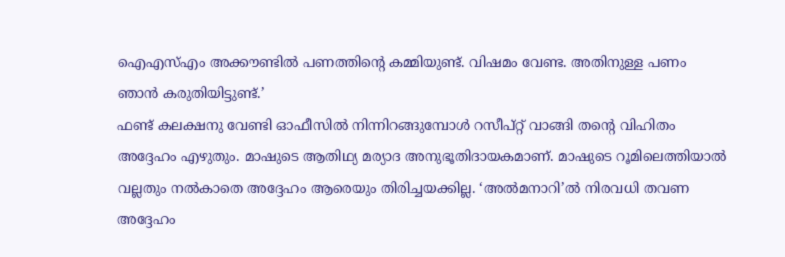ഐഎസ്എം അക്കൗണ്ടില്‍ പണത്തിന്റെ കമ്മിയുണ്ട്. വിഷമം വേണ്ട. അതിനുള്ള പണം ഞാന്‍ കരുതിയിട്ടുണ്ട്.’
ഫണ്ട് കലക്ഷനു വേണ്ടി ഓഫീസില്‍ നിന്നിറങ്ങുമ്പോള്‍ റസീപ്റ്റ് വാങ്ങി തന്റെ വിഹിതം അദ്ദേഹം എഴുതും. മാഷുടെ ആതിഥ്യ മര്യാദ അനുഭൂതിദായകമാണ്. മാഷുടെ റൂമിലെത്തിയാല്‍ വല്ലതും നല്‍കാതെ അദ്ദേഹം ആരെയും തിരിച്ചയക്കില്ല. ‘അല്‍മനാറി’ല്‍ നിരവധി തവണ അദ്ദേഹം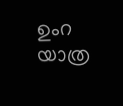ഉംറ യാത്ര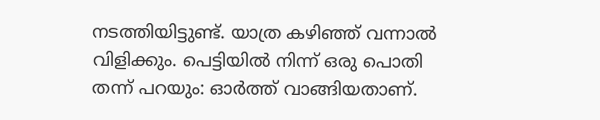നടത്തിയിട്ടുണ്ട്. യാത്ര കഴിഞ്ഞ് വന്നാല്‍ വിളിക്കും. പെട്ടിയില്‍ നിന്ന് ഒരു പൊതി തന്ന് പറയും: ഓര്‍ത്ത് വാങ്ങിയതാണ്.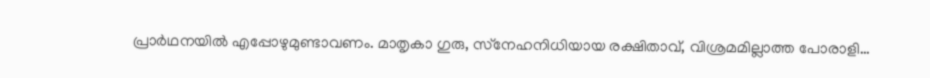പ്രാര്‍ഥനയില്‍ എപ്പോഴുമുണ്ടാവണം. മാതൃകാ ഗുരു, സ്‌നേഹനിധിയായ രക്ഷിതാവ്, വിശ്രമമില്ലാത്ത പോരാളി…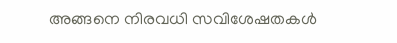അങ്ങനെ നിരവധി സവിശേഷതകള്‍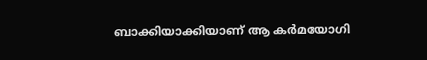ബാക്കിയാക്കിയാണ് ആ കര്‍മയോഗി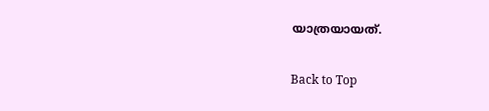യാത്രയായത്.

Back to Top